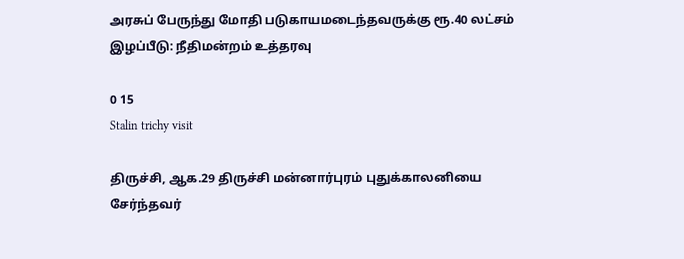அரசுப் பேருந்து மோதி படுகாயமடைந்தவருக்கு ரூ.40 லட்சம் இழப்பீடு: நீதிமன்றம் உத்தரவு

0 15
Stalin trichy visit

திருச்சி, ஆக.29 திருச்சி மன்னார்புரம் புதுக்காலனியை சேர்ந்தவர்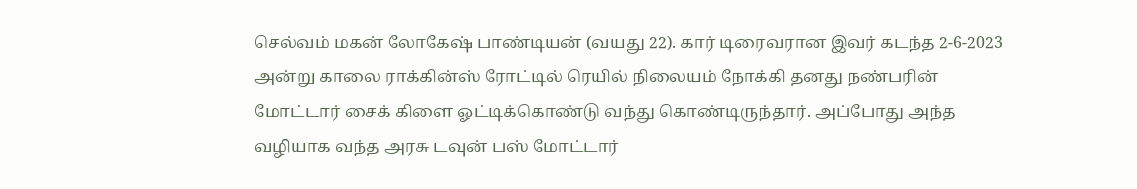செல்வம் மகன் லோகேஷ் பாண்டியன் (வயது 22). கார் டிரைவரான இவர் கடந்த 2-6-2023 அன்று காலை ராக்கின்ஸ் ரோட்டில் ரெயில் நிலையம் நோக்கி தனது நண்பரின் மோட்டார் சைக் கிளை ஓட்டிக்கொண்டு வந்து கொண்டிருந்தார். அப்போது அந்த வழியாக வந்த அரசு டவுன் பஸ் மோட்டார்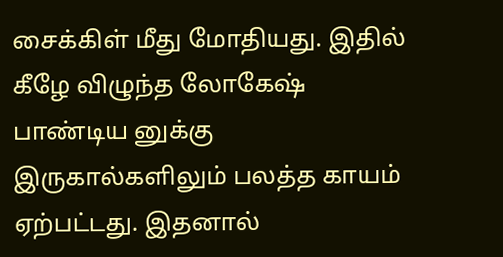சைக்கிள் மீது மோதியது. இதில் கீழே விழுந்த லோகேஷ் பாண்டிய னுக்கு இருகால்களிலும் பலத்த காயம் ஏற்பட்டது. இதனால்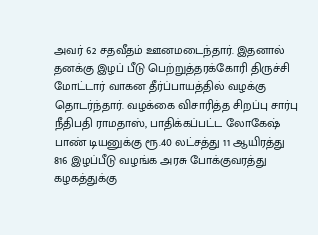அவர் 62 சதவீதம் ஊனமடைந்தார். இதனால் தனக்கு இழப் பீடு பெற்றுத்தரக்கோரி திருச்சி மோட்டார் வாகன தீர்ப்பாயத்தில் வழக்கு தொடர்ந்தார். வழக்கை விசாரித்த சிறப்பு சார்பு நீதிபதி ராமதாஸ், பாதிக்கப்பட்ட லோகேஷ் பாண் டியனுக்கு ரூ.40 லட்சத்து 11 ஆயிரத்து 816 இழப்பீடு வழங்க அரசு போக்குவரத்து கழகத்துக்கு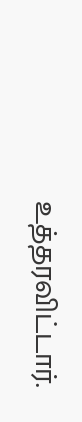உத்தரவிட்டார்.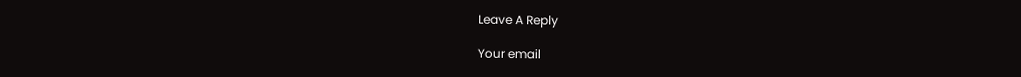Leave A Reply

Your email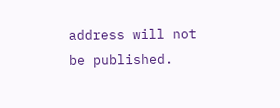address will not be published.